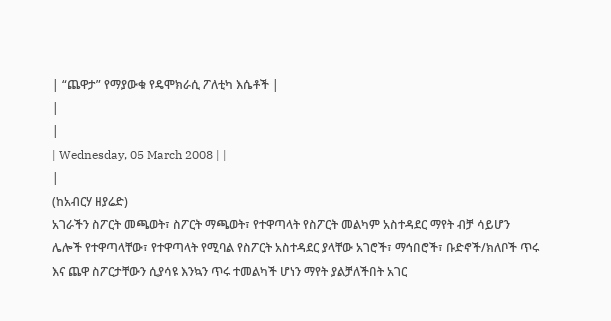| “ጨዋታ” የማያውቁ የዴሞክራሲ ፖለቲካ እሴቶች |
|
|
| Wednesday, 05 March 2008 | |
|
(ከአብርሃ ዘያሬድ)
አገራችን ስፖርት መጫወት፣ ስፖርት ማጫወት፣ የተዋጣላት የስፖርት መልካም አስተዳደር ማየት ብቻ ሳይሆን ሌሎች የተዋጣላቸው፣ የተዋጣላት የሚባል የስፖርት አስተዳደር ያላቸው አገሮች፣ ማኅበሮች፣ ቡድኖች/ክለቦች ጥሩ እና ጨዋ ስፖርታቸውን ሲያሳዩ እንኳን ጥሩ ተመልካች ሆነን ማየት ያልቻለችበት አገር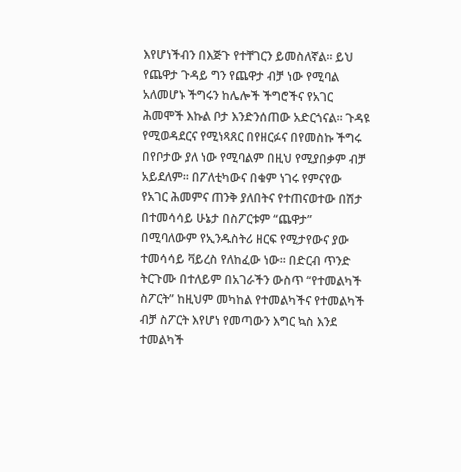እየሆነችብን በእጅጉ የተቸገርን ይመስለኛል፡፡ ይህ የጨዋታ ጉዳይ ግን የጨዋታ ብቻ ነው የሚባል አለመሆኑ ችግሩን ከሌሎች ችግሮችና የአገር ሕመሞች እኩል ቦታ እንድንሰጠው አድርጎናል፡፡ ጉዳዩ የሚወዳደርና የሚነጻጸር በየዘርፉና በየመስኩ ችግሩ በየቦታው ያለ ነው የሚባልም በዚህ የሚያበቃም ብቻ አይደለም፡፡ በፖለቲካውና በቁም ነገሩ የምናየው የአገር ሕመምና ጠንቅ ያለበትና የተጠናወተው በሽታ በተመሳሳይ ሁኔታ በስፖርቱም “ጨዋታ” በሚባለውም የኢንዱስትሪ ዘርፍ የሚታየውና ያው ተመሳሳይ ቫይረስ የለከፈው ነው፡፡ በድርብ ጥንድ ትርጉሙ በተለይም በአገራችን ውስጥ “የተመልካች ስፖርት” ከዚህም መካከል የተመልካችና የተመልካች ብቻ ስፖርት እየሆነ የመጣውን እግር ኳስ እንደ ተመልካች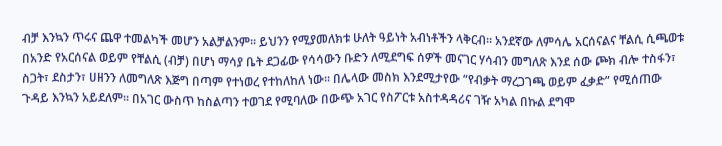ብቻ እንኳን ጥሩና ጨዋ ተመልካች መሆን አልቻልንም፡፡ ይህንን የሚያመለክቱ ሁለት ዓይነት አብነቶችን ላቅርብ፡፡ አንደኛው ለምሳሌ አርሰናልና ቸልሲ ሲጫወቱ በአንድ የአርሰናል ወይም የቸልሲ (ብቻ) በሆነ ማሳያ ቤት ደጋፊው የሳሳውን ቡድን ለሚደግፍ ሰዎች መናገር ሃሳብን መግለጽ እንደ ሰው ጮክ ብሎ ተስፋን፣ ስጋት፣ ደስታን፣ ሀዘንን ለመግለጽ እጅግ በጣም የተነወረ የተከለከለ ነው፡፡ በሌላው መስክ እንደሚታየው “የብቃት ማረጋገጫ ወይም ፈቃድ” የሚሰጠው ጉዳይ እንኳን አይደለም፡፡ በአገር ውስጥ ከስልጣን ተወገደ የሚባለው በውጭ አገር የስፖርቱ አስተዳዳሪና ገዥ አካል በኩል ደግሞ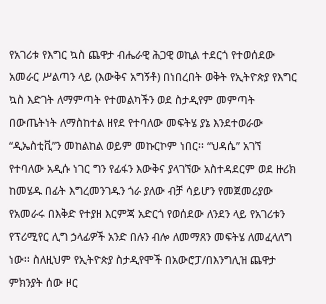የአገሪቱ የእግር ኳስ ጨዋታ ብሔራዊ ሕጋዊ ወኪል ተደርጎ የተወሰደው አመራር ሥልጣን ላይ (እውቅና አግኝቶ) በነበረበት ወቅት የኢትዮጵያ የእግር ኳስ እድገት ለማምጣት የተመልካችን ወደ ስታዲየም መምጣት በውጤትነት ለማስከተል ዘየደ የተባለው መፍትሄ ያኔ እንደተወራው “ዲኤስቲቪ”ን መከልከል ወይም መኩርኮም ነበር፡፡ “ህዳሴ” አገኘ የተባለው አዲሱ ነገር ግን የፊፋን እውቅና ያላገኘው አስተዳደርም ወደ ዙሪክ ከመሄዱ በፊት እግረመንገዱን ጎራ ያለው ብቻ ሳይሆን የመጀመሪያው የአመራሩ በእቅድ የተያዘ እርምጃ አድርጎ የወሰደው ለንደን ላይ የአገሪቱን የፕሪሚየር ሊግ ኃላፊዎች አንድ በሉን ብሎ ለመማጸን መፍትሄ ለመፈላለግ ነው፡፡ ስለዚህም የኢትዮጵያ ስታዲየሞች በአውሮፓ/በእንግሊዝ ጨዋታ ምክንያት ሰው ዞር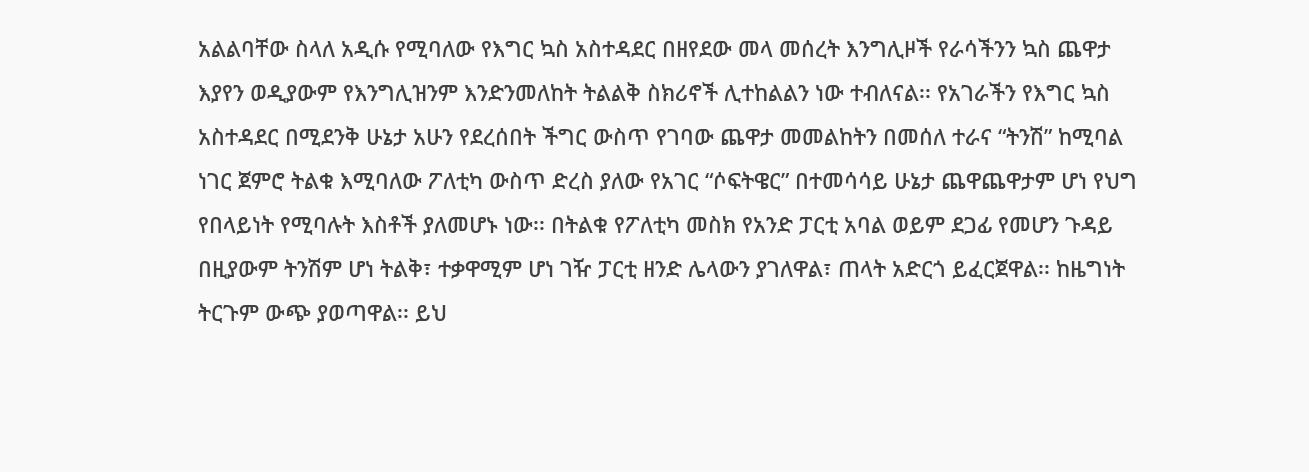አልልባቸው ስላለ አዲሱ የሚባለው የእግር ኳስ አስተዳደር በዘየደው መላ መሰረት እንግሊዞች የራሳችንን ኳስ ጨዋታ እያየን ወዲያውም የእንግሊዝንም እንድንመለከት ትልልቅ ስክሪኖች ሊተከልልን ነው ተብለናል፡፡ የአገራችን የእግር ኳስ አስተዳደር በሚደንቅ ሁኔታ አሁን የደረሰበት ችግር ውስጥ የገባው ጨዋታ መመልከትን በመሰለ ተራና “ትንሽ” ከሚባል ነገር ጀምሮ ትልቁ እሚባለው ፖለቲካ ውስጥ ድረስ ያለው የአገር “ሶፍትዌር” በተመሳሳይ ሁኔታ ጨዋጨዋታም ሆነ የህግ የበላይነት የሚባሉት እስቶች ያለመሆኑ ነው፡፡ በትልቁ የፖለቲካ መስክ የአንድ ፓርቲ አባል ወይም ደጋፊ የመሆን ጉዳይ በዚያውም ትንሽም ሆነ ትልቅ፣ ተቃዋሚም ሆነ ገዥ ፓርቲ ዘንድ ሌላውን ያገለዋል፣ ጠላት አድርጎ ይፈርጀዋል፡፡ ከዜግነት ትርጉም ውጭ ያወጣዋል፡፡ ይህ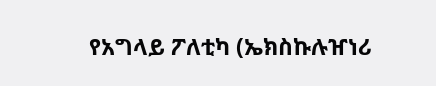የአግላይ ፖለቲካ (ኤክስኩሉዠነሪ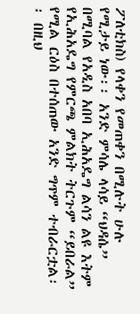ፖለቲክስ) የላቀን የመጠቀን በሚሉት ሁሉ የሚታይ ነው፡፡ አንድ ምሳሌ ላሳይ “ህዳሴ” በሚባል የአዲስ አበባ ኢሕአዴግ ልሳን ልዩ እትም የኢሕአዴግ የምርጫ ምልክት ትርጉም “ይበራል” የሚል ርዕስ በተሰጠው አንድ ግጥም ተብራርቷል፡፡ በዚህ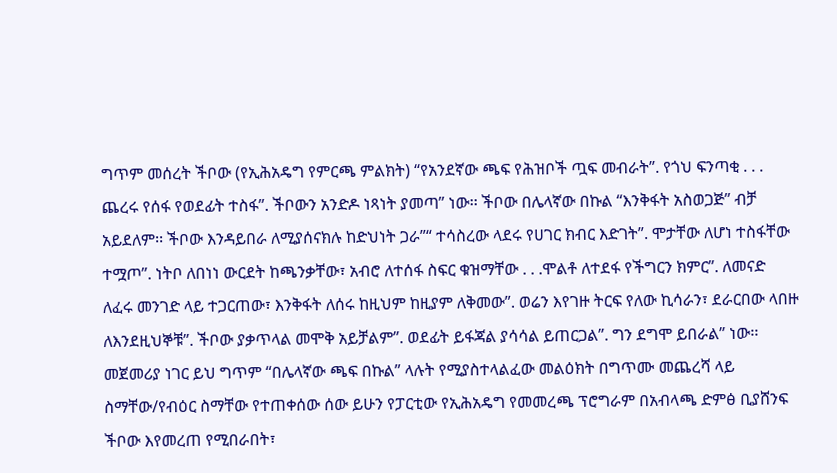ግጥም መሰረት ችቦው (የኢሕአዴግ የምርጫ ምልክት) “የአንደኛው ጫፍ የሕዝቦች ጧፍ መብራት”. የጎህ ፍንጣቂ . . . ጨረሩ የሰፋ የወደፊት ተስፋ”. ችቦውን አንድዶ ነጻነት ያመጣ” ነው፡፡ ችቦው በሌላኛው በኩል “እንቅፋት አስወጋጅ” ብቻ አይደለም፡፡ ችቦው እንዳይበራ ለሚያሰናክሉ ከድህነት ጋራ”“ ተሳስረው ላደሩ የሀገር ክብር እድገት”. ሞታቸው ለሆነ ተስፋቸው ተሟጦ”. ነትቦ ለበነነ ውርደት ከጫንቃቸው፣ አብሮ ለተሰፋ ስፍር ቁዝማቸው . . .ሞልቶ ለተደፋ የችግርን ክምር”. ለመናድ ለፈሩ መንገድ ላይ ተጋርጠው፣ እንቅፋት ለሰሩ ከዚህም ከዚያም ለቅመው”. ወሬን እየገዙ ትርፍ የለው ኪሳራን፣ ደራርበው ላበዙ ለእንደዚህኞቹ”. ችቦው ያቃጥላል መሞቅ አይቻልም”. ወደፊት ይፋጃል ያሳሳል ይጠርጋል”. ግን ደግሞ ይበራል” ነው፡፡ መጀመሪያ ነገር ይህ ግጥም “በሌላኛው ጫፍ በኩል” ላሉት የሚያስተላልፈው መልዕክት በግጥሙ መጨረሻ ላይ ስማቸው/የብዕር ስማቸው የተጠቀሰው ሰው ይሁን የፓርቲው የኢሕአዴግ የመመረጫ ፕሮግራም በአብላጫ ድምፅ ቢያሸንፍ ችቦው እየመረጠ የሚበራበት፣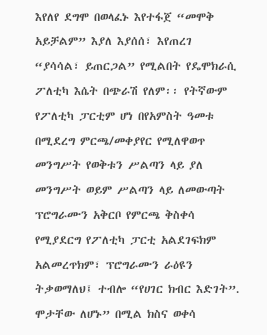እየለየ ደግሞ በወላፈኑ እየተፋጀ “መሞቅ አይቻልም” እያለ እያሰሰ፣ እየጠረገ “ያሳሳል፣ ይጠርጋል” የሚልበት የዴሞክራሲ ፖለቲካ እሴት በጭራሽ የለም፡፡ የትኛውም የፖለቲካ ፓርቲም ሆነ በየአምስት ዓመቱ በሚደረግ ምርጫ/መቀያየር የሚለዋወጥ መንግሥት የወቅቱን ሥልጣን ላይ ያለ መንግሥት ወይም ሥልጣን ላይ ለመውጣት ፕሮግራሙን አቅርቦ የምርጫ ቅስቀሳ የሚያደርግ የፖለቲካ ፓርቲ አልደገፍክም አልመረጥክም፣ ፕሮግራሙን ራዕዩን ትቃወማለህ፤ ተብሎ “የሀገር ክብር እድገት”. ሞታቸው ለሆኑ” በሚል ክስና ወቀሳ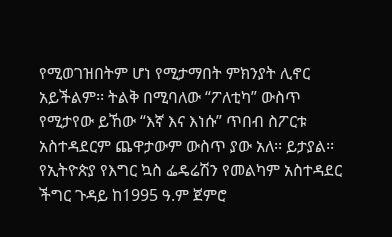የሚወገዝበትም ሆነ የሚታማበት ምክንያት ሊኖር አይችልም፡፡ ትልቅ በሚባለው “ፖለቲካ” ውስጥ የሚታየው ይኸው “እኛ እና እነሱ” ጥበብ ስፖርቱ አስተዳደርም ጨዋታውም ውስጥ ያው አለ፡፡ ይታያል፡፡ የኢትዮጵያ የእግር ኳስ ፌዴሬሽን የመልካም አስተዳደር ችግር ጉዳይ ከ1995 ዓ.ም ጀምሮ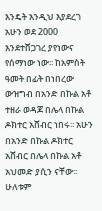እንዴት እንዲህ እያደረገ አሁን ወደ 2000 እንደተሸጋገረ ያየነውና የሰማነው ነው፡፡ ከአምስት ዓመት በፊት በነበረው ውዝግብ በአንድ በኩል አቶ ተዘራ ወዳጆ በሌላ በኩል ዶክተር አሸብር ነበሩ፡፡ አሁን በአንድ በኩል ዶክተር አሸብር በሌላ በኩል አቶ አህመድ ያሲን ናቸው፡፡ ሁለቱም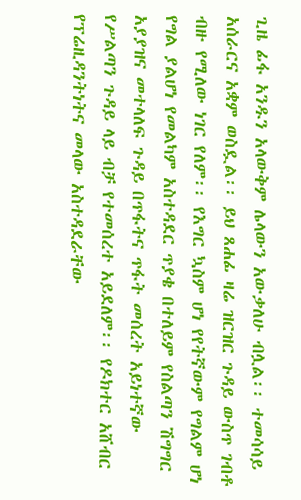ጊዜ ፊፋ አንዱን አላውቅም ሌላውን አውቃለሁ ብሏል፡፡ ተመሳሳይ አሰራርና አቋም ወስዷል፡፡ ይህ ጸሐፊ ዛሬ ዝርዝር ጉዳይ ውስጥ ገብቶ ብዙ የሚለው ነገር የለም፡፡ የእግር ኳስም ሆነ የየትኛውም የግልም ሆነ የግል ያልሆነ የመልካም አስተዳደር ጥያቄ በተለይም የስልጣን ሽግግር አያያዝና መተላለፍ ጉዳይ በጥፋትና ጥፋት መሰረት አይነተኛው የሥልጣን ጉዳይ ላይ ብቻ የተመሰረተ አይደለም፡፡ የዶክተር አሸብር የፕሬዚዳንትነትና መላው አስተዳደራቸው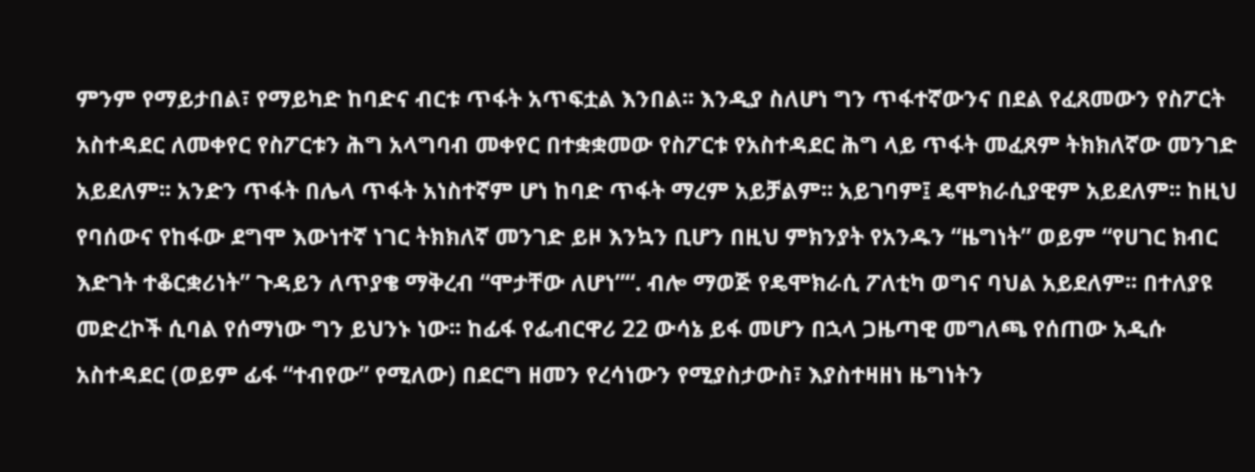ምንም የማይታበል፣ የማይካድ ከባድና ብርቱ ጥፋት አጥፍቷል እንበል፡፡ እንዲያ ስለሆነ ግን ጥፋተኛውንና በደል የፈጸመውን የስፖርት አስተዳደር ለመቀየር የስፖርቱን ሕግ አላግባብ መቀየር በተቋቋመው የስፖርቱ የአስተዳደር ሕግ ላይ ጥፋት መፈጸም ትክክለኛው መንገድ አይደለም፡፡ አንድን ጥፋት በሌላ ጥፋት አነስተኛም ሆነ ከባድ ጥፋት ማረም አይቻልም፡፡ አይገባም፤ ዴሞክራሲያዊም አይደለም፡፡ ከዚህ የባሰውና የከፋው ደግሞ እውነተኛ ነገር ትክክለኛ መንገድ ይዞ እንኳን ቢሆን በዚህ ምክንያት የአንዱን “ዜግነት” ወይም “የሀገር ክብር እድገት ተቆርቋሪነት” ጉዳይን ለጥያቄ ማቅረብ “ሞታቸው ለሆነ”“. ብሎ ማወጅ የዴሞክራሲ ፖለቲካ ወግና ባህል አይደለም፡፡ በተለያዩ መድረኮች ሲባል የሰማነው ግን ይህንኑ ነው፡፡ ከፊፋ የፌብርዋሪ 22 ውሳኔ ይፋ መሆን በኋላ ጋዜጣዊ መግለጫ የሰጠው አዲሱ አስተዳደር (ወይም ፊፋ “ተብየው” የሚለው) በደርግ ዘመን የረሳነውን የሚያስታውስ፣ እያስተዛዘነ ዜግነትን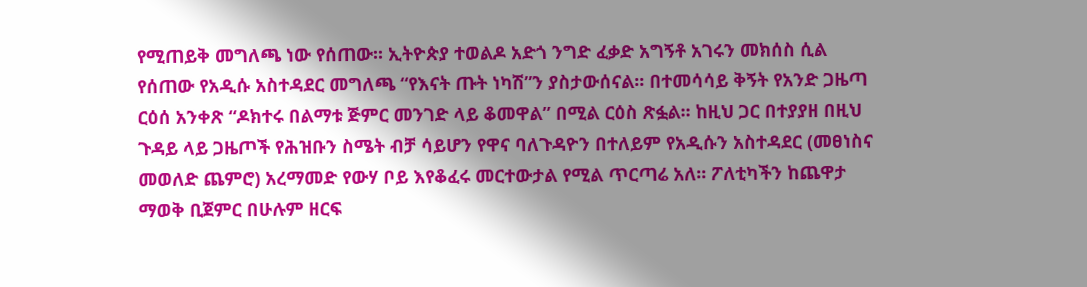የሚጠይቅ መግለጫ ነው የሰጠው፡፡ ኢትዮጵያ ተወልዶ አድጎ ንግድ ፈቃድ አግኝቶ አገሩን መክሰስ ሲል የሰጠው የአዲሱ አስተዳደር መግለጫ “የእናት ጡት ነካሽ”ን ያስታውሰናል፡፡ በተመሳሳይ ቅኝት የአንድ ጋዜጣ ርዕሰ አንቀጽ “ዶክተሩ በልማቱ ጅምር መንገድ ላይ ቆመዋል” በሚል ርዕስ ጽፏል፡፡ ከዚህ ጋር በተያያዘ በዚህ ጉዳይ ላይ ጋዜጦች የሕዝቡን ስሜት ብቻ ሳይሆን የዋና ባለጉዳዮን በተለይም የአዲሱን አስተዳደር (መፀነስና መወለድ ጨምሮ) አረማመድ የውሃ ቦይ እየቆፈሩ መርተውታል የሚል ጥርጣሬ አለ፡፡ ፖለቲካችን ከጨዋታ ማወቅ ቢጀምር በሁሉም ዘርፍ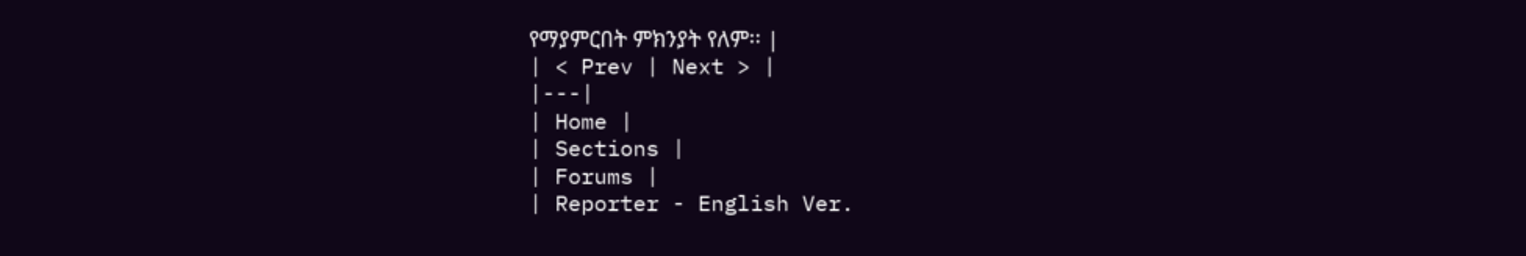የማያምርበት ምክንያት የለም፡፡ |
| < Prev | Next > |
|---|
| Home |
| Sections |
| Forums |
| Reporter - English Ver.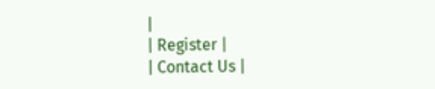|
| Register |
| Contact Us |